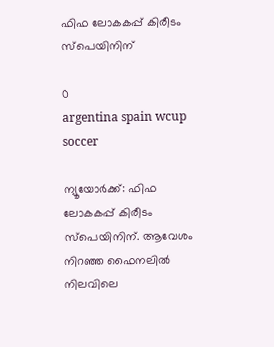ഫിഫ ലോകകപ്പ് കിരീടം സ്പെയിനിന്

0
argentina spain wcup soccer

ന്യൂയോർക്ക്: ഫിഫ ലോകകപ്പ് കിരീടം സ്പെയിനിന്. ആവേശം നിറഞ്ഞ ഫൈനലിൽ നിലവിലെ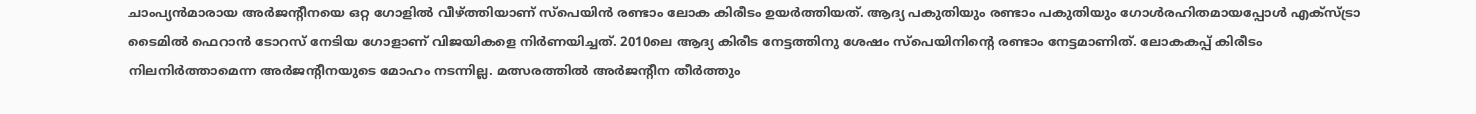ചാംപ്യൻമാരായ അർജന്റീനയെ ഒറ്റ ഗോളിൽ വീഴ്ത്തിയാണ് സ്പെയിൻ രണ്ടാം ലോക കിരീടം ഉയർത്തിയത്. ആദ്യ പകുതിയും രണ്ടാം പകുതിയും ഗോൾരഹിതമായപ്പോൾ എക്സ്ട്രാ ടൈമിൽ ഫെറാൻ ടോറസ് നേടിയ ഗോളാണ് വിജയികളെ നിർണയിച്ചത്. 2010ലെ ആദ്യ കിരീട നേട്ടത്തിനു ശേഷം സ്പെയിനി‍ന്റെ രണ്ടാം നേട്ടമാണിത്. ലോകകപ്പ് കിരീടം നിലനിർത്താമെന്ന അർജന്റീനയുടെ മോഹം നടന്നില്ല. മത്സരത്തിൽ അർജന്റീന തീർത്തും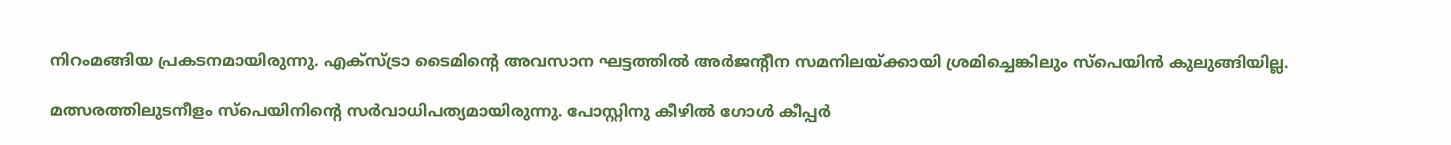നിറംമങ്ങിയ പ്രകടനമായിരുന്നു. എക്സ്ട്രാ ടൈമിന്റെ അവസാന ഘട്ടത്തിൽ അർജന്റീന സമനിലയ്ക്കായി ശ്രമിച്ചെങ്കിലും സ്പെയിൻ കുലുങ്ങിയില്ല.

മത്സരത്തിലുടനീളം സ്പെയിനിന്റെ സർവാധിപത്യമായിരുന്നു. പോസ്റ്റിനു കീഴിൽ ഗോൾ കീപ്പർ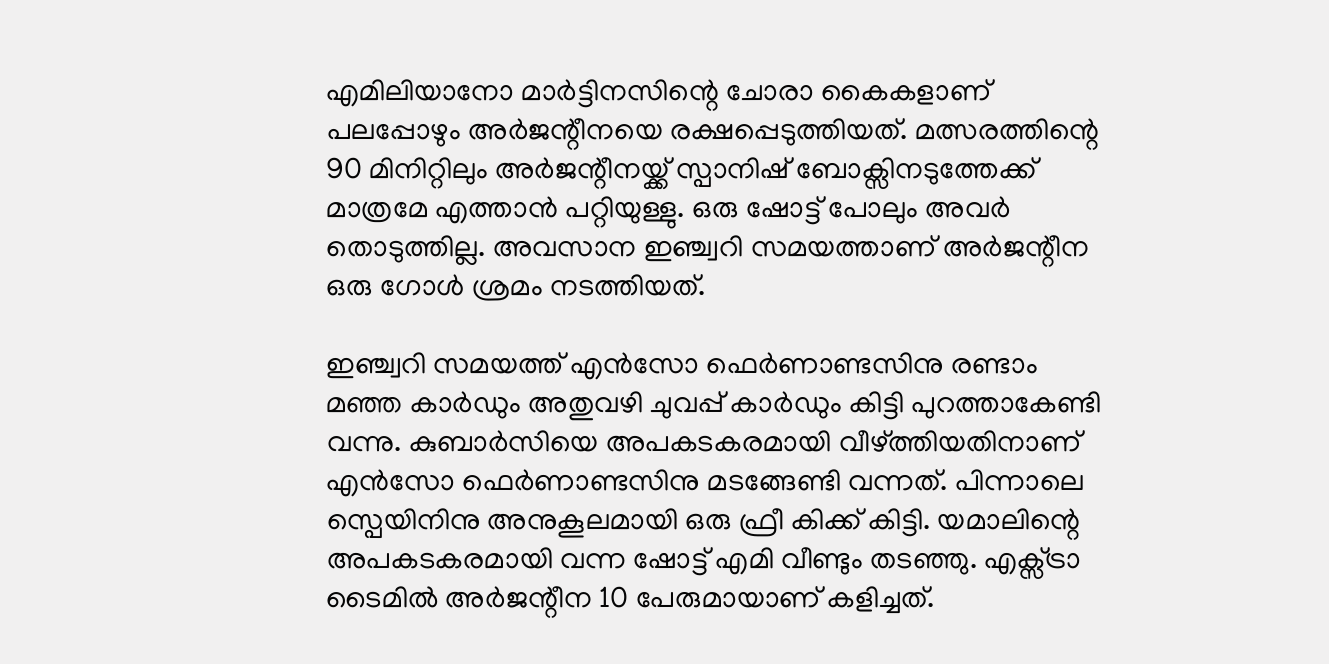എമിലിയാനോ മാർട്ടിനസിന്റെ ചോരാ കൈകളാണ് പലപ്പോഴും അർജന്റീനയെ രക്ഷപ്പെടുത്തിയത്. മത്സരത്തിന്റെ 90 മിനിറ്റിലും അർജന്റീനയ്ക്ക് സ്പാനിഷ് ബോക്സിനടുത്തേക്ക് മാത്രമേ എത്താൻ പറ്റിയുള്ളു. ഒരു ഷോട്ട് പോലും അവർ തൊടുത്തില്ല. അവസാന ഇഞ്ച്വറി സമയത്താണ് അർജന്റീന ഒരു ഗോൾ ശ്രമം നടത്തിയത്.

ഇഞ്ച്വറി സമയത്ത് എൻസോ ഫെർണാണ്ടസിനു രണ്ടാം മഞ്ഞ കാർഡും അതുവഴി ചുവപ്പ് കാർഡും കിട്ടി പുറത്താകേണ്ടി വന്നു. കുബാർസിയെ അപകടകരമായി വീഴ്ത്തിയതിനാണ് എൻസോ ഫെർണാണ്ടസിനു മടങ്ങേണ്ടി വന്നത്. പിന്നാലെ സ്പെയിനിനു അനുകൂലമായി ഒരു ഫ്രീ കിക്ക് കിട്ടി. യമാലിന്റെ അപകടകരമായി വന്ന ഷോട്ട് എമി വീണ്ടും തടഞ്ഞു. എക്സ്ട്രാ ടൈമിൽ അർജന്റീന 10 പേരുമായാണ് കളിച്ചത്.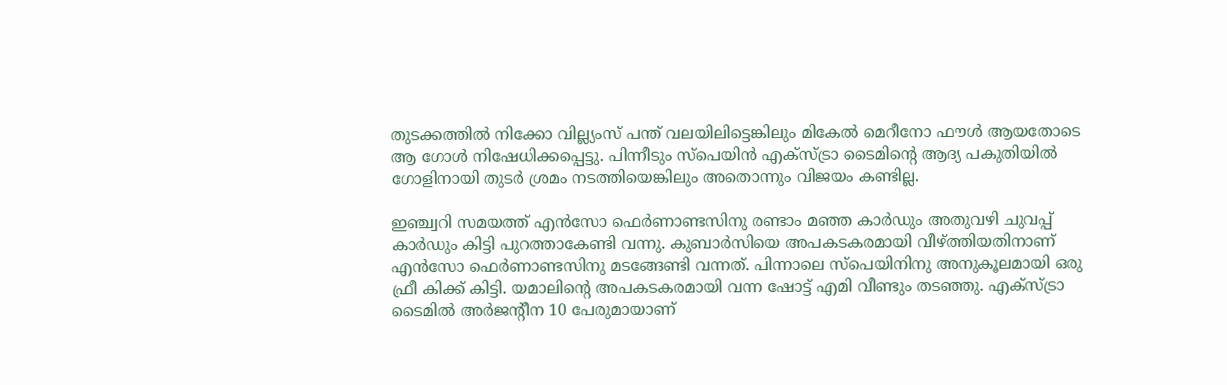തുടക്കത്തിൽ നിക്കോ വില്ല്യംസ് പന്ത് വലയിലിട്ടെങ്കിലും മികേൽ മെറീനോ ഫൗൾ ആയതോടെ ആ ഗോൾ നിഷേധിക്കപ്പെട്ടു. പിന്നീടും സ്പെയിൻ എക്സ്ട്രാ ടൈമിന്റെ ആദ്യ പകുതിയിൽ ഗോളിനായി തുടർ ശ്രമം നടത്തിയെങ്കിലും അതൊന്നും വിജയം കണ്ടില്ല.

ഇഞ്ച്വറി സമയത്ത് എൻസോ ഫെർണാണ്ടസിനു രണ്ടാം മഞ്ഞ കാർഡും അതുവഴി ചുവപ്പ് കാർഡും കിട്ടി പുറത്താകേണ്ടി വന്നു. കുബാർസിയെ അപകടകരമായി വീഴ്ത്തിയതിനാണ് എൻസോ ഫെർണാണ്ടസിനു മടങ്ങേണ്ടി വന്നത്. പിന്നാലെ സ്പെയിനിനു അനുകൂലമായി ഒരു ഫ്രീ കിക്ക് കിട്ടി. യമാലിന്റെ അപകടകരമായി വന്ന ഷോട്ട് എമി വീണ്ടും തടഞ്ഞു. എക്സ്ട്രാ ടൈമിൽ അർജന്റീന 10 പേരുമായാണ്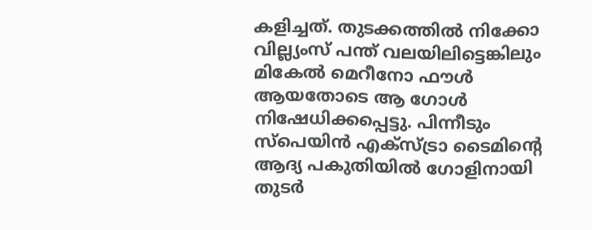കളിച്ചത്. തുടക്കത്തിൽ നിക്കോ വില്ല്യംസ് പന്ത് വലയിലിട്ടെങ്കിലും മികേൽ മെറീനോ ഫൗൾ ആയതോടെ ആ ഗോൾ നിഷേധിക്കപ്പെട്ടു. പിന്നീടും സ്പെയിൻ എക്സ്ട്രാ ടൈമിന്റെ ആദ്യ പകുതിയിൽ ഗോളിനായി തുടർ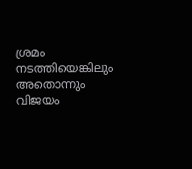ശ്രമം നടത്തിയെങ്കിലും അതൊന്നും വിജയം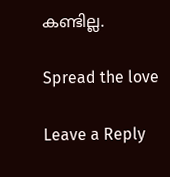കണ്ടില്ല.

Spread the love

Leave a Reply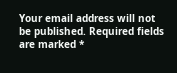Your email address will not be published. Required fields are marked *